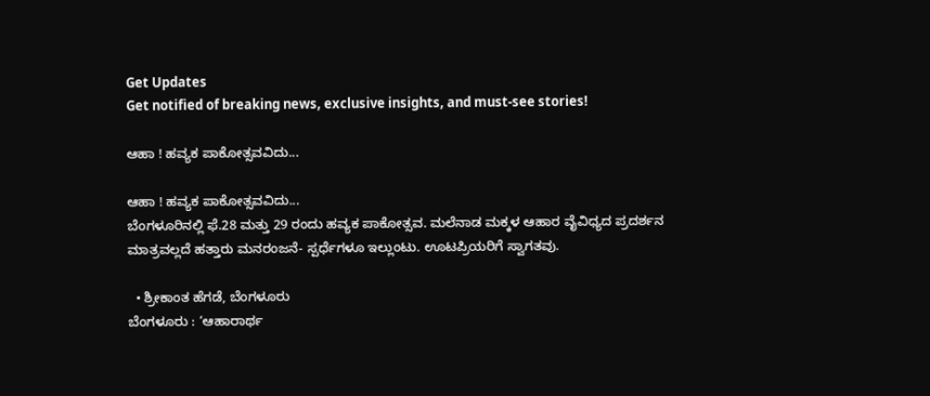Get Updates
Get notified of breaking news, exclusive insights, and must-see stories!

ಆಹಾ ! ಹವ್ಯಕ ಪಾಕೋತ್ಸವವಿದು...

ಆಹಾ ! ಹವ್ಯಕ ಪಾಕೋತ್ಸವವಿದು...
ಬೆಂಗಳೂರಿನಲ್ಲಿ ಫೆ.28 ಮತ್ತು 29 ರಂದು ಹವ್ಯಕ ಪಾಕೋತ್ಸವ. ಮಲೆನಾಡ ಮಕ್ಕಳ ಆಹಾರ ವೈವಿಧ್ಯದ ಪ್ರದರ್ಶನ ಮಾತ್ರವಲ್ಲದೆ ಹತ್ತಾರು ಮನರಂಜನೆ- ಸ್ಪರ್ಧೆಗಳೂ ಇಲ್ಲುಂಟು. ಊಟಪ್ರಿಯರಿಗೆ ಸ್ವಾಗತವು.

  • ಶ್ರೀಕಾಂತ ಹೆಗಡೆ, ಬೆಂಗಳೂರು
ಬೆಂಗಳೂರು : ‘ಆಹಾರಾರ್ಥ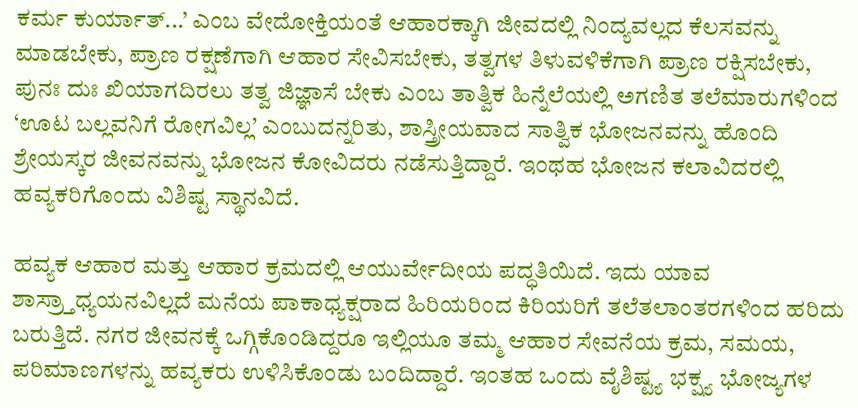ಕರ್ಮ ಕುರ್ಯಾತ್‌...’ ಎಂಬ ವೇದೋಕ್ತಿಯಂತೆ ಆಹಾರಕ್ಕಾಗಿ ಜೀವದಲ್ಲಿ ನಿಂದ್ಯವಲ್ಲದ ಕೆಲಸವನ್ನು ಮಾಡಬೇಕು, ಪ್ರಾಣ ರಕ್ಷಣೆಗಾಗಿ ಆಹಾರ ಸೇವಿಸಬೇಕು, ತತ್ವಗಳ ತಿಳುವಳಿಕೆಗಾಗಿ ಪ್ರಾಣ ರಕ್ಷಿಸಬೇಕು, ಪುನಃ ದುಃ ಖಿಯಾಗದಿರಲು ತತ್ವ ಜಿಜ್ಞಾಸೆ ಬೇಕು ಎಂಬ ತಾತ್ವಿಕ ಹಿನ್ನೆಲೆಯಲ್ಲಿ ಅಗಣಿತ ತಲೆಮಾರುಗಳಿಂದ ‘ಊಟ ಬಲ್ಲವನಿಗೆ ರೋಗವಿಲ್ಲ’ ಎಂಬುದನ್ನರಿತು, ಶಾಸ್ತ್ರೀಯವಾದ ಸಾತ್ವಿಕ ಭೋಜನವನ್ನು ಹೊಂದಿ ಶ್ರೇಯಸ್ಕರ ಜೀವನವನ್ನು ಭೋಜನ ಕೋವಿದರು ನಡೆಸುತ್ತಿದ್ದಾರೆ. ಇಂಥಹ ಭೋಜನ ಕಲಾವಿದರಲ್ಲಿ ಹವ್ಯಕರಿಗೊಂದು ವಿಶಿಷ್ಟ ಸ್ಥಾನವಿದೆ.

ಹವ್ಯಕ ಆಹಾರ ಮತ್ತು ಆಹಾರ ಕ್ರಮದಲ್ಲಿ ಆಯುರ್ವೇದೀಯ ಪದ್ಧತಿಯಿದೆ. ಇದು ಯಾವ ಶಾಸ್ರ್ತಾಧ್ಯಯನವಿಲ್ಲದೆ ಮನೆಯ ಪಾಕಾಧ್ಯಕ್ಷರಾದ ಹಿರಿಯರಿಂದ ಕಿರಿಯರಿಗೆ ತಲೆತಲಾಂತರಗಳಿಂದ ಹರಿದು ಬರುತ್ತಿದೆ. ನಗರ ಜೀವನಕ್ಕೆ ಒಗ್ಗಿಕೊಂಡಿದ್ದರೂ ಇಲ್ಲಿಯೂ ತಮ್ಮ ಆಹಾರ ಸೇವನೆಯ ಕ್ರಮ, ಸಮಯ, ಪರಿಮಾಣಗಳನ್ನು ಹವ್ಯಕರು ಉಳಿಸಿಕೊಂಡು ಬಂದಿದ್ದಾರೆ. ಇಂತಹ ಒಂದು ವೈಶಿಷ್ಟ್ಯ ಭಕ್ಷ್ಯ ಭೋಜ್ಯಗಳ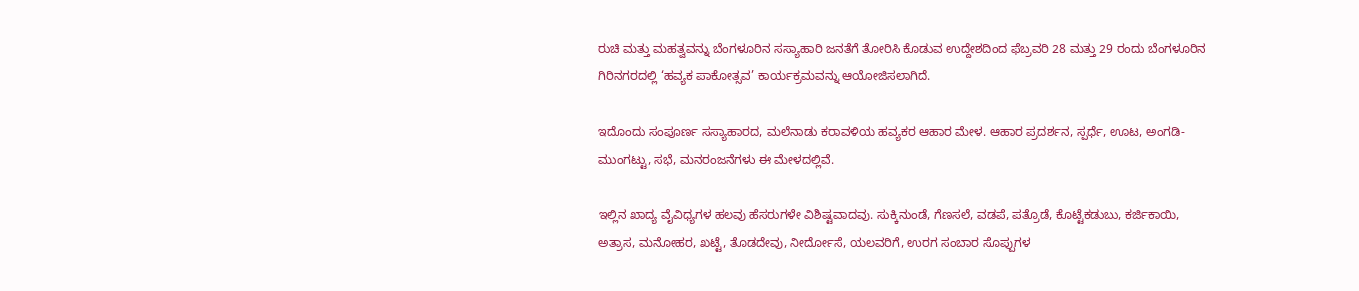ರುಚಿ ಮತ್ತು ಮಹತ್ವವನ್ನು ಬೆಂಗಳೂರಿನ ಸಸ್ಯಾಹಾರಿ ಜನತೆಗೆ ತೋರಿಸಿ ಕೊಡುವ ಉದ್ದೇಶದಿಂದ ಫೆಬ್ರವರಿ 28 ಮತ್ತು 29 ರಂದು ಬೆಂಗಳೂರಿನ ಗಿರಿನಗರದಲ್ಲಿ ‘ಹವ್ಯಕ ಪಾಕೋತ್ಸವ’ ಕಾರ್ಯಕ್ರಮವನ್ನು ಆಯೋಜಿಸಲಾಗಿದೆ.

ಇದೊಂದು ಸಂಪೂರ್ಣ ಸಸ್ಯಾಹಾರದ, ಮಲೆನಾಡು ಕರಾವಳಿಯ ಹವ್ಯಕರ ಆಹಾರ ಮೇಳ. ಆಹಾರ ಪ್ರದರ್ಶನ, ಸ್ಪರ್ಧೆ, ಊಟ, ಅಂಗಡಿ-ಮುಂಗಟ್ಟು, ಸಭೆ, ಮನರಂಜನೆಗಳು ಈ ಮೇಳದಲ್ಲಿವೆ.

ಇಲ್ಲಿನ ಖಾದ್ಯ ವೈವಿಧ್ಯಗಳ ಹಲವು ಹೆಸರುಗಳೇ ವಿಶಿಷ್ಟವಾದವು. ಸುಕ್ಕಿನುಂಡೆ, ಗೆಣಸಲೆ, ವಡಪೆ, ಪತ್ರೊಡೆ, ಕೊಟ್ಟೆಕಡುಬು, ಕರ್ಜಿಕಾಯಿ, ಅತ್ರಾಸ, ಮನೋಹರ, ಖಟ್ಟೆ, ತೊಡದೇವು, ನೀರ್ದೋಸೆ, ಯಲವರಿಗೆ, ಉರಗ ಸಂಬಾರ ಸೊಪ್ಪುಗಳ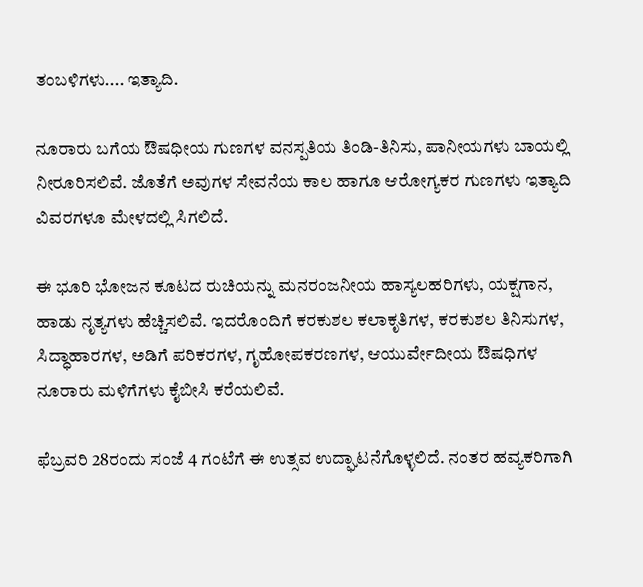ತಂಬಳಿಗಳು.... ಇತ್ಯಾದಿ.

ನೂರಾರು ಬಗೆಯ ಔಷಧೀಯ ಗುಣಗಳ ವನಸ್ಪತಿಯ ತಿಂಡಿ-ತಿನಿಸು, ಪಾನೀಯಗಳು ಬಾಯಲ್ಲಿ ನೀರೂರಿಸಲಿವೆ. ಜೊತೆಗೆ ಅವುಗಳ ಸೇವನೆಯ ಕಾಲ ಹಾಗೂ ಆರೋಗ್ಯಕರ ಗುಣಗಳು ಇತ್ಯಾದಿ ವಿವರಗಳೂ ಮೇಳದಲ್ಲಿ ಸಿಗಲಿದೆ.

ಈ ಭೂರಿ ಭೋಜನ ಕೂಟದ ರುಚಿಯನ್ನು ಮನರಂಜನೀಯ ಹಾಸ್ಯಲಹರಿಗಳು, ಯಕ್ಷಗಾನ, ಹಾಡು ನೃತ್ಯಗಳು ಹೆಚ್ಚಿಸಲಿವೆ. ಇದರೊಂದಿಗೆ ಕರಕುಶಲ ಕಲಾಕೃತಿಗಳ, ಕರಕುಶಲ ತಿನಿಸುಗಳ, ಸಿದ್ಧಾಹಾರಗಳ, ಅಡಿಗೆ ಪರಿಕರಗಳ, ಗೃಹೋಪಕರಣಗಳ, ಆಯುರ್ವೇದೀಯ ಔಷಧಿಗಳ ನೂರಾರು ಮಳಿಗೆಗಳು ಕೈಬೀಸಿ ಕರೆಯಲಿವೆ.

ಫೆಬ್ರವರಿ 28ರಂದು ಸಂಜೆ 4 ಗಂಟೆಗೆ ಈ ಉತ್ಸವ ಉದ್ಘಾಟನೆಗೊಳ್ಳಲಿದೆ. ನಂತರ ಹವ್ಯಕರಿಗಾಗಿ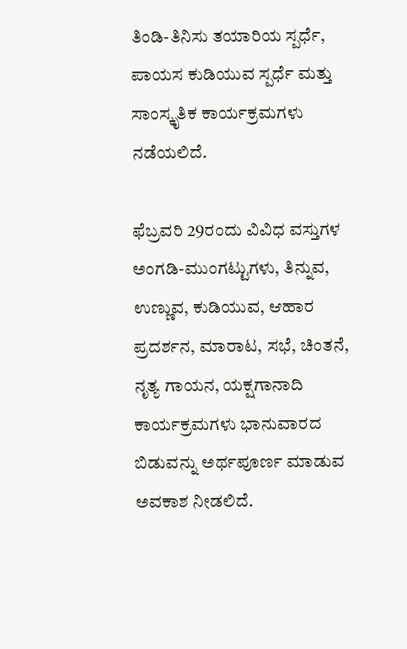ತಿಂಡಿ-ತಿನಿಸು ತಯಾರಿಯ ಸ್ಪರ್ಧೆ, ಪಾಯಸ ಕುಡಿಯುವ ಸ್ಪರ್ಧೆ ಮತ್ತು ಸಾಂಸ್ಕೃತಿಕ ಕಾರ್ಯಕ್ರಮಗಳು ನಡೆಯಲಿದೆ.

ಫೆಬ್ರವರಿ 29ರಂದು ವಿವಿಧ ವಸ್ತುಗಳ ಅಂಗಡಿ-ಮುಂಗಟ್ಟುಗಳು, ತಿನ್ನುವ, ಉಣ್ಣುವ, ಕುಡಿಯುವ, ಆಹಾರ ಪ್ರದರ್ಶನ, ಮಾರಾಟ, ಸಭೆ, ಚಿಂತನೆ, ನೃತ್ಯ ಗಾಯನ, ಯಕ್ಷಗಾನಾದಿ ಕಾರ್ಯಕ್ರಮಗಳು ಭಾನುವಾರದ ಬಿಡುವನ್ನು ಅರ್ಥಪೂರ್ಣ ಮಾಡುವ ಅವಕಾಶ ನೀಡಲಿದೆ.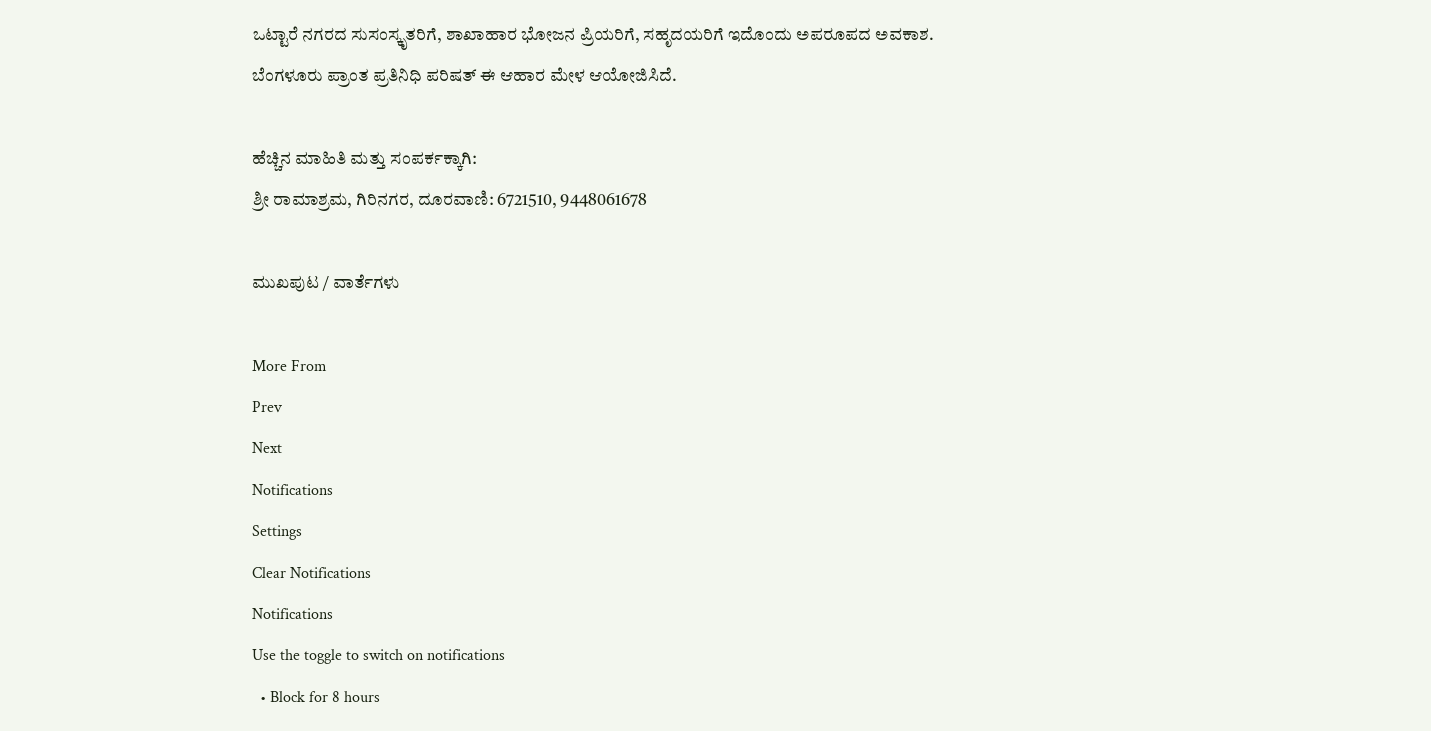ಒಟ್ಟಾರೆ ನಗರದ ಸುಸಂಸ್ಕೃತರಿಗೆ, ಶಾಖಾಹಾರ ಭೋಜನ ಪ್ರಿಯರಿಗೆ, ಸಹೃದಯರಿಗೆ ಇದೊಂದು ಅಪರೂಪದ ಅವಕಾಶ. ಬೆಂಗಳೂರು ಪ್ರಾಂತ ಪ್ರತಿನಿಧಿ ಪರಿಷತ್‌ ಈ ಆಹಾರ ಮೇಳ ಆಯೋಜಿಸಿದೆ.

ಹೆಚ್ಚಿನ ಮಾಹಿತಿ ಮತ್ತು ಸಂಪರ್ಕಕ್ಕಾಗಿ:
ಶ್ರೀ ರಾಮಾಶ್ರಮ, ಗಿರಿನಗರ, ದೂರವಾಣಿ: 6721510, 9448061678

ಮುಖಪುಟ / ವಾರ್ತೆಗಳು

More From
Prev
Next
Notifications
Settings
Clear Notifications
Notifications
Use the toggle to switch on notifications
  • Block for 8 hours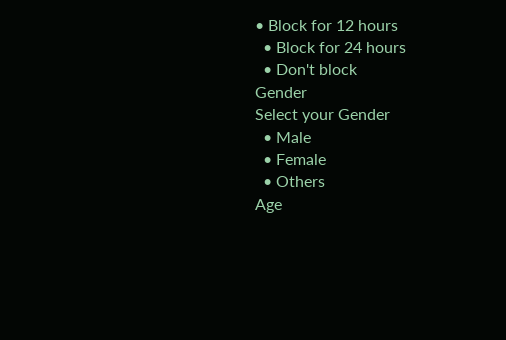• Block for 12 hours
  • Block for 24 hours
  • Don't block
Gender
Select your Gender
  • Male
  • Female
  • Others
Age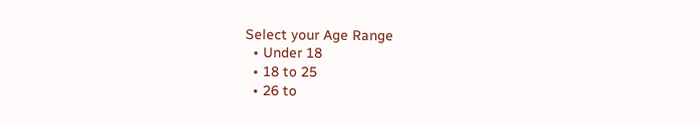Select your Age Range
  • Under 18
  • 18 to 25
  • 26 to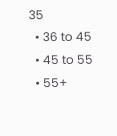35
  • 36 to 45
  • 45 to 55
  • 55+